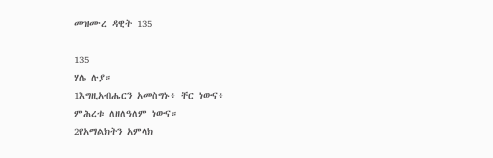መዝሙረ ዳዊት 135

135
ሃሌ ሉያ።
1እግዚአብሔርን አመስግኑ፥ ቸር ነውና፥
ምሕረቱ ለዘለዓለም ነውና።
2የአማልክትን አምላክ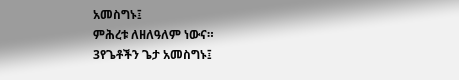አመስግኑ፤
ምሕረቱ ለዘለዓለም ነውና።
3የጌቶችን ጌታ አመስግኑ፤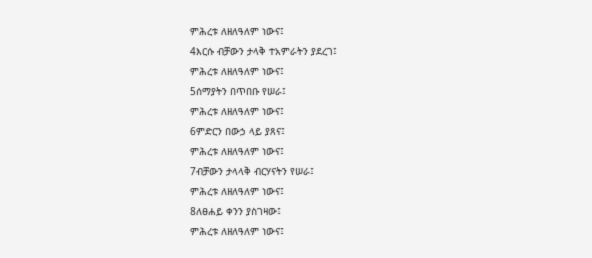ምሕረቱ ለዘለዓለም ነውና፤
4እርሱ ብቻውን ታላቅ ተአምራትን ያደረገ፤
ምሕረቱ ለዘለዓለም ነውና፤
5ሰማያትን በጥበቡ የሠራ፤
ምሕረቱ ለዘለዓለም ነውና፤
6ምድርን በውኃ ላይ ያጸና፤
ምሕረቱ ለዘለዓለም ነውና፤
7ብቻውን ታላላቅ ብርሃናትን የሠራ፤
ምሕረቱ ለዘለዓለም ነውና፤
8ለፀሐይ ቀንን ያስገዛው፤
ምሕረቱ ለዘለዓለም ነውና፤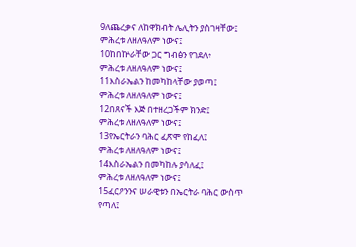9ለጨረቃና ለከዋክብት ሌሊትን ያስገዛቸው፤
ምሕረቱ ለዘለዓለም ነውና፤
10ከበኵራቸው ጋር ግብፅን የገደለ፥
ምሕረቱ ለዘለዓለም ነውና፤
11እስራኤልን ከመካከላቸው ያወጣ፤
ምሕረቱ ለዘለዓለም ነውና፤
12በጸናች እጅ በተዘረጋችም ክንድ፤
ምሕረቱ ለዘለዓለም ነውና፤
13የኤርትራን ባሕር ፈጽሞ የከፈለ፤
ምሕረቱ ለዘለዓለም ነውና፤
14እስራኤልን በመካከሉ ያሳለፈ፤
ምሕረቱ ለዘለዓለም ነውና፤
15ፈርዖንንና ሠራዊቱን በኤርትራ ባሕር ውስጥ የጣለ፤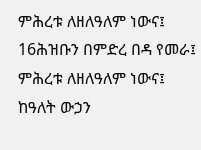ምሕረቱ ለዘለዓለም ነውና፤
16ሕዝቡን በምድረ በዳ የመራ፤
ምሕረቱ ለዘለዓለም ነውና፤
ከዓለት ውኃን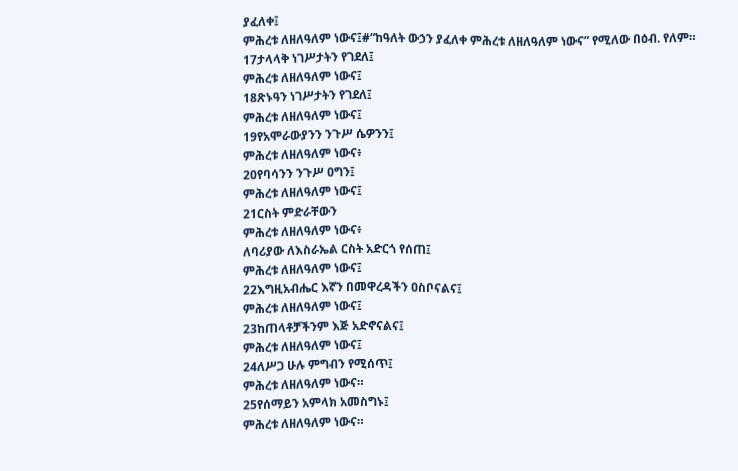ያፈለቀ፤
ምሕረቱ ለዘለዓለም ነውና፤#“ከዓለት ውኃን ያፈለቀ ምሕረቱ ለዘለዓለም ነውና” የሚለው በዕብ. የለም።
17ታላላቅ ነገሥታትን የገደለ፤
ምሕረቱ ለዘለዓለም ነውና፤
18ጽኑዓን ነገሥታትን የገደለ፤
ምሕረቱ ለዘለዓለም ነውና፤
19የአሞራውያንን ንጉሥ ሴዎንን፤
ምሕረቱ ለዘለዓለም ነውና፥
20የባሳንን ንጉሥ ዐግን፤
ምሕረቱ ለዘለዓለም ነውና፤
21ርስት ምድራቸውን
ምሕረቱ ለዘለዓለም ነውና፥
ለባሪያው ለእስራኤል ርስት አድርጎ የሰጠ፤
ምሕረቱ ለዘለዓለም ነውና፤
22እግዚአብሔር እኛን በመዋረዳችን ዐስቦናልና፤
ምሕረቱ ለዘለዓለም ነውና፤
23ከጠላቶቻችንም እጅ አድኖናልና፤
ምሕረቱ ለዘለዓለም ነውና፤
24ለሥጋ ሁሉ ምግብን የሚሰጥ፤
ምሕረቱ ለዘለዓለም ነውና።
25የሰማይን አምላክ አመስግኑ፤
ምሕረቱ ለዘለዓለም ነውና።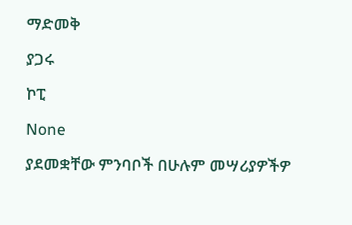ማድመቅ

ያጋሩ

ኮፒ

None

ያደመቋቸው ምንባቦች በሁሉም መሣሪያዎችዎ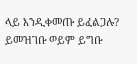ላይ እንዲቀመጡ ይፈልጋሉ? ይመዝገቡ ወይም ይግቡ